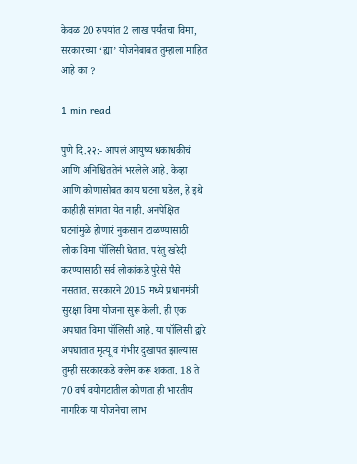केवळ 20 रुपयांत 2 लाख पर्यंतचा विमा, सरकारच्या ‘ह्या’ योजनेबाबत तुम्हाला माहित आहे का ?

1 min read

पुणे दि.२२:- आपलं आयुष्य धकाधकीचं आणि अनिश्चिततेनं भरलेले आहे. केव्हा आणि कोणासोबत काय घटना घडेल, हे इथे काहीही सांगता येत नाही. अनपेक्षित घटनांमुळे होणारं नुकसान टाळण्यासाठी लोक विमा पॉलिसी घेतात. परंतु खरेदी करण्यासाठी सर्व लोकांकडे पुरेसे पैसे नसतात. सरकारने 2015 मध्ये प्रधानमंत्री सुरक्षा विमा योजना सुरू केली. ही एक अपघात विमा पॉलिसी आहे. या पॉलिसी द्वारे अपघातात मृत्यू व गंभीर दुखापत झाल्यास तुम्ही सरकारकडे क्लेम करू शकता. 18 ते 70 वर्ष वयोगटातील कोणता ही भारतीय नागरिक या योजनेचा लाभ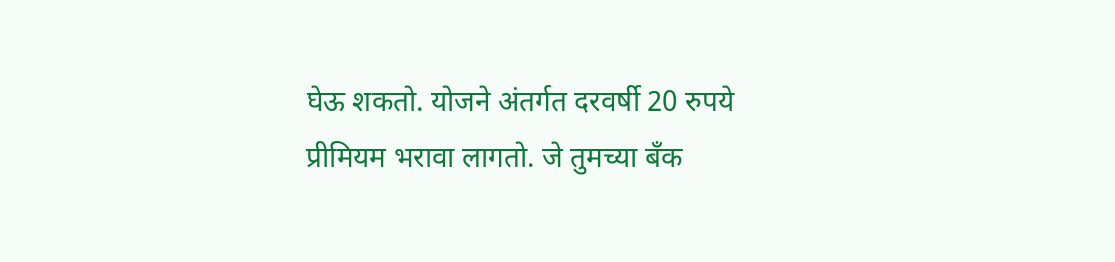घेऊ शकतो. योजने अंतर्गत दरवर्षी 20 रुपये प्रीमियम भरावा लागतो. जे तुमच्या बँक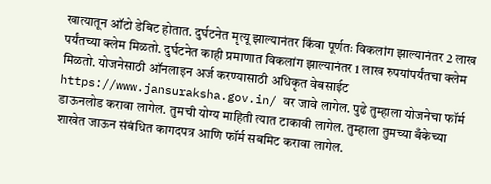खात्यातून ऑटो डेबिट होतात. दुर्घटनेत मृत्यू झाल्यानंतर किंवा पूर्णतः विकलांग झाल्यानंतर 2 लाख पर्यंतच्या क्लेम मिळतो. दुर्घटनेत काही प्रमाणात विकलांग झाल्यानंतर 1 लाख रुपयांपर्यंतचा क्लेम मिळतो. योजनेसाठी ऑनलाइन अर्ज करण्यासाठी अधिकृत वेबसाईट https://www.jansuraksha.gov.in/ वर जावे लागेल. पुढे तुम्हाला योजनेचा फॉर्म डाऊनलोड करावा लागेल. तुमची योग्य माहिती त्यात टाकावी लागेल. तुम्हाला तुमच्या बँकेच्या शाखेत जाऊन संबंधित कागदपत्र आणि फॉर्म सबमिट करावा लागेल.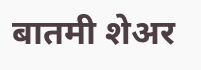बातमी शेअर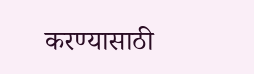करण्यासाठी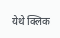येथे क्लिक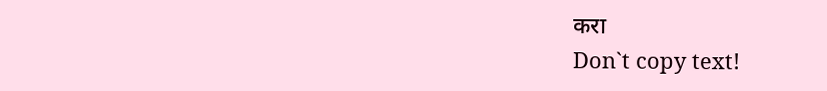करा
Don`t copy text!